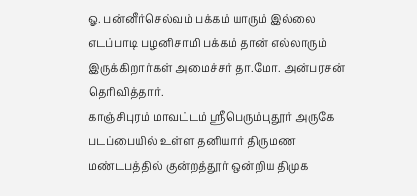ஓ. பன்னீர்செல்வம் பக்கம் யாரும் இல்லை எடப்பாடி பழனிசாமி பக்கம் தான் எல்லாரும் இருக்கிறார்கள் அமைச்சர் தா.மோ. அன்பரசன் தெரிவித்தார்.
காஞ்சிபுரம் மாவட்டம் ஶ்ரீபெரும்புதூர் அருகே படப்பையில் உள்ள தனியார் திருமண
மண்டபத்தில் குன்றத்தூர் ஒன்றிய திமுக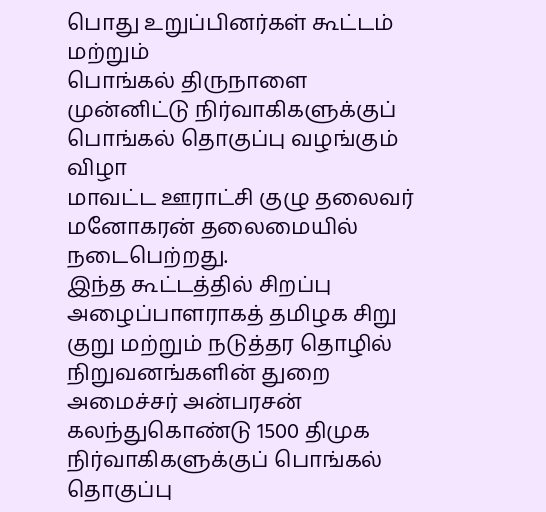பொது உறுப்பினர்கள் கூட்டம் மற்றும்
பொங்கல் திருநாளை முன்னிட்டு நிர்வாகிகளுக்குப் பொங்கல் தொகுப்பு வழங்கும் விழா
மாவட்ட ஊராட்சி குழு தலைவர் மனோகரன் தலைமையில் நடைபெற்றது.
இந்த கூட்டத்தில் சிறப்பு அழைப்பாளராகத் தமிழக சிறு குறு மற்றும் நடுத்தர தொழில்
நிறுவனங்களின் துறை அமைச்சர் அன்பரசன் கலந்துகொண்டு 1500 திமுக
நிர்வாகிகளுக்குப் பொங்கல் தொகுப்பு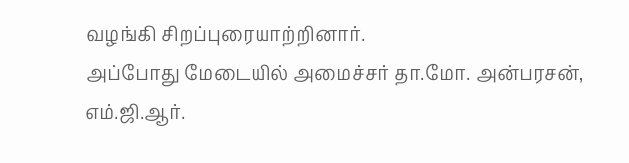வழங்கி சிறப்புரையாற்றினார்.
அப்போது மேடையில் அமைச்சர் தா.மோ. அன்பரசன், எம்.ஜி.ஆர்.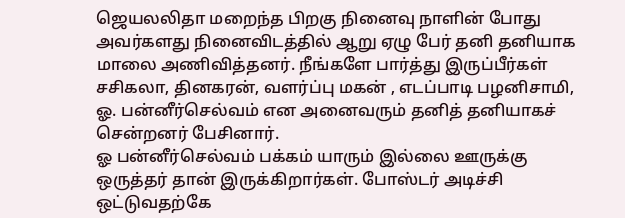ஜெயலலிதா மறைந்த பிறகு நினைவு நாளின் போது அவர்களது நினைவிடத்தில் ஆறு ஏழு பேர் தனி தனியாக மாலை அணிவித்தனர். நீங்களே பார்த்து இருப்பீர்கள் சசிகலா, தினகரன், வளர்ப்பு மகன் , எடப்பாடி பழனிசாமி, ஓ. பன்னீர்செல்வம் என அனைவரும் தனித் தனியாகச் சென்றனர் பேசினார்.
ஓ பன்னீர்செல்வம் பக்கம் யாரும் இல்லை ஊருக்கு ஒருத்தர் தான் இருக்கிறார்கள். போஸ்டர் அடிச்சி ஒட்டுவதற்கே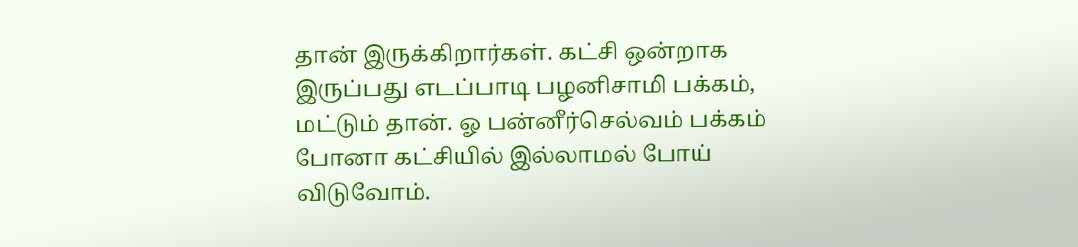தான் இருக்கிறார்கள். கட்சி ஒன்றாக இருப்பது எடப்பாடி பழனிசாமி பக்கம், மட்டும் தான். ஓ பன்னீர்செல்வம் பக்கம் போனா கட்சியில் இல்லாமல் போய் விடுவோம்.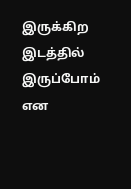இருக்கிற இடத்தில் இருப்போம் என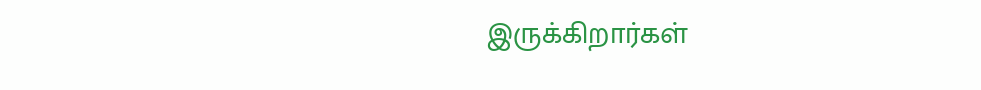இருக்கிறார்கள்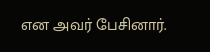என அவர் பேசினார்.